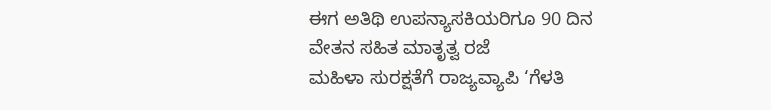ಈಗ ಅತಿಥಿ ಉಪನ್ಯಾಸಕಿಯರಿಗೂ 90 ದಿನ ವೇತನ ಸಹಿತ ಮಾತೃತ್ವ ರಜೆ
ಮಹಿಳಾ ಸುರಕ್ಷತೆಗೆ ರಾಜ್ಯವ್ಯಾಪಿ ‘ಗೆಳತಿ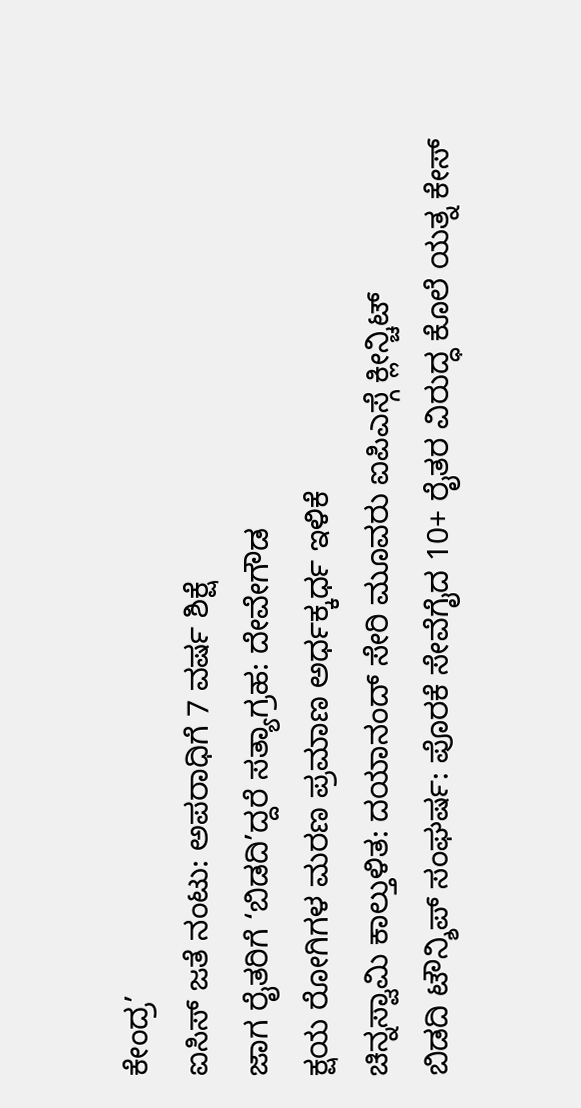ಕೇಂದ್ರ’
ಐಸಿಸ್ ಜತೆ ನಂಟು: ಅಪರಾಧಿಗೆ 7 ವರ್ಷ ಶಿಕ್ಷೆ
ಜಾಗ ರೈತರಿಗೆ ‘ಬಿಡದಿ’ದ್ದರೆ ಸತ್ಯಾಗ್ರಹ: ದೇವೇಗೌಡ
ಕ್ಷಯ ರೋಗಿಗಳ ಮರಣ ಪ್ರಮಾಣ ಅರ್ಧಕ್ಕರ್ಧ ಇಳಿಕೆ
ಚಿನ್ನಸ್ವಾಮಿ ಕಾಲ್ತುಳಿತ: ದಯಾನಂದ್ ಸೇರಿ ಮೂವರು ಐಪಿಎಸ್ಗೆ ಕ್ಲೀನ್ಚಿಟ್
ಬಿಡದಿ ಟೌನ್ಶಿಪ್ ಸಂಘರ್ಷ: ಪೊರಕೆ ಸೇವೆಗೈದ 10+ ರೈತರ ವಿರುದ್ಧ ಕೊಲೆ ಯತ್ನ ಕೇಸ್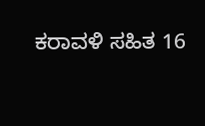ಕರಾವಳಿ ಸಹಿತ 16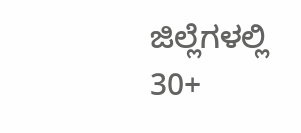ಜಿಲ್ಲೆಗಳಲ್ಲಿ 30+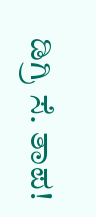ಡಿಗ್ರಿ ಸೆ. ತಾಪ!